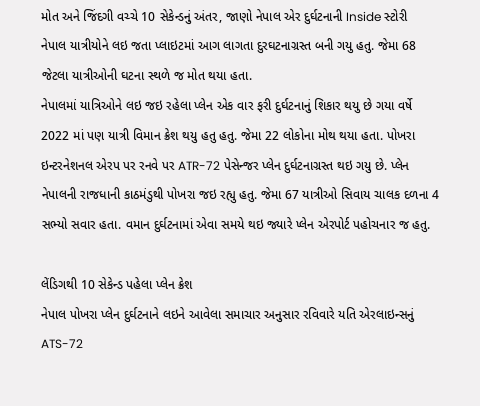મોત અને જિંદગી વચ્ચે 10 સેકેન્ડનું અંતર, જાણો નેપાલ એર દુર્ઘટનાની Inside સ્ટોરી
નેપાલ યાત્રીયોને લઇ જતા પ્લાઇટમાં આગ લાગતા દુરઘટનાગ્રસ્ત બની ગયુ હતુ. જેમા 68 જેટલા યાત્રીઓની ઘટના સ્થળે જ મોત થયા હતા.
નેપાલમાં યાત્રિઓને લઇ જઇ રહેલા પ્લેન એક વાર ફરી દુર્ઘટનાનું શિકાર થયુ છે ગયા વર્ષે 2022 માં પણ યાત્રી વિમાન ક્રેશ થયુ હતુ હતુ. જેમા 22 લોકોના મોથ થયા હતા. પોખરા ઇન્ટરનેશનલ એરપ પર રનવે પર ATR-72 પેસેન્જર પ્લેન દુર્ઘટનાગ્રસ્ત થઇ ગયુ છે. પ્લેન નેપાલની રાજધાની કાઠમંડુથી પોખરા જઇ રહ્યુ હતુ. જેમા 67 યાત્રીઓ સિવાય ચાલક દળના 4 સભ્યો સવાર હતા. વમાન દુર્ઘટનામાં એવા સમયે થઇ જ્યારે પ્લેન એરપોર્ટ પહોચનાર જ હતુ.

લેંડિગથી 10 સેકેન્ડ પહેલા પ્લેન ક્રેશ
નેપાલ પોખરા પ્લેન દુર્ઘટનાને લઇને આવેલા સમાચાર અનુસાર રવિવારે યતિ એરલાઇન્સનું ATS-72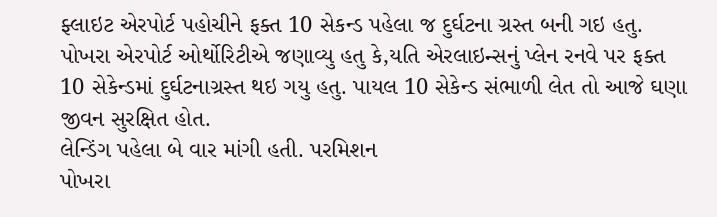ફ્લાઇટ એરપોર્ટ પહોચીને ફક્ત 10 સેકન્ડ પહેલા જ દુર્ઘટના ગ્રસ્ત બની ગઇ હતુ. પોખરા એરપોર્ટ ઓર્થોરિટીએ જણાવ્યુ હતુ કે,યતિ એરલાઇન્સનું પ્લેન રનવે પર ફક્ત 10 સેકેન્ડમાં દુર્ઘટનાગ્રસ્ત થઇ ગયુ હતુ. પાયલ 10 સેકેન્ડ સંભાળી લેત તો આજે ઘણા જીવન સુરક્ષિત હોત.
લેન્ડિંગ પહેલા બે વાર માંગી હતી. પરમિશન
પોખરા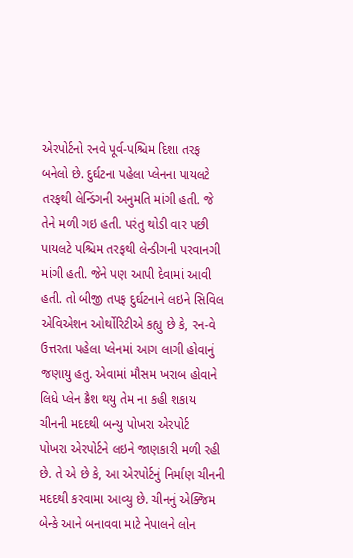એરપોર્ટનો રનવે પૂર્વ-પશ્ચિમ દિશા તરફ બનેલો છે. દુર્ઘટના પહેલા પ્લેનના પાયલટે તરફથી લેન્ડિંગની અનુમતિ માંગી હતી. જે તેને મળી ગઇ હતી. પરંતુ થોડી વાર પછી પાયલટે પશ્ચિમ તરફથી લેન્ડીગની પરવાનગી માંગી હતી. જેને પણ આપી દેવામાં આવી હતી. તો બીજી તપફ દુર્ઘટનાને લઇને સિવિલ એવિએશન ઓર્થોરિટીએ કહ્યુ છે કે, રન-વે ઉત્તરતા પહેલા પ્લેનમાં આગ લાગી હોવાનું જણાયુ હતુ. એવામાં મૌસમ ખરાબ હોવાને લિધે પ્લેન ક્રૈશ થયુ તેમ ના કહી શકાય
ચીનની મદદથી બન્યુ પોખરા એરપોર્ટ
પોખરા એરપોર્ટને લઇને જાણકારી મળી રહી છે. તે એ છે કે, આ એરપોર્ટનું નિર્માણ ચીનની મદદથી કરવામા આવ્યુ છે. ચીનનું એક્જિમ બેન્કે આને બનાવવા માટે નેપાલને લોન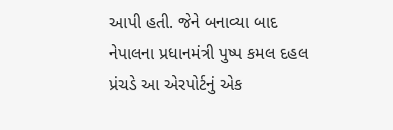આપી હતી. જેને બનાવ્યા બાદ નેપાલના પ્રધાનમંત્રી પુષ્પ કમલ દહલ પ્રંચડે આ એરપોર્ટનું એક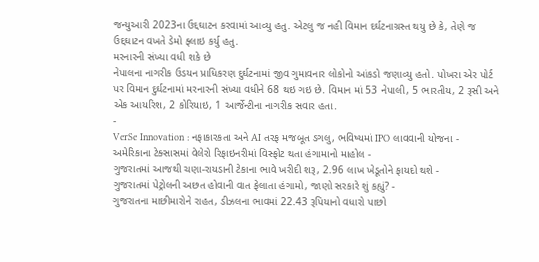જન્યુઆરી 2023ના ઉદ્દઘાટન કરવામાં આવ્યુ હતુ. એટલુ જ નહી વિમાન દર્ઘટનાગ્રસ્ત થયુ છે કે, તેણે જ ઉદ્દઘાટન વખતે ડેમો ફ્લાઇ કર્યુ હતુ.
મરનારની સંખ્યા વધી શકે છે
નેપાલના નાગરીક ઉડયન પ્રાધિકરણ દુર્ઘટનામાં જીવ ગુમાવનાર લોકોનો આંકડો જણાવ્યુ હતો. પોખરા એર પોર્ટ પર વિમાન દુર્ઘટનામાં મરનારની સંખ્યા વધીને 68 થઇ ગઇ છે. વિમાન માં 53 નેપાલી, 5 ભારતીય, 2 રૂસી અને એક આયરિશ, 2 કોરિયાઇ, 1 આર્જેન્ટીના નાગરીક સવાર હતા.
-
VerSe Innovation : નફાકારકતા અને AI તરફ મજબૂત ડગલુ, ભવિષ્યમાં IPO લાવવાની યોજના -
અમેરિકાના ટેક્સાસમાં વેલેરો રિફાઇનરીમાં વિસ્ફોટ થતા હંગામાનો માહોલ -
ગુજરાતમાં આજથી ચણા-રાયડાની ટેકાના ભાવે ખરીદી શરૂ, 2.96 લાખ ખેડૂતોને ફાયદો થશે -
ગુજરાતમાં પેટ્રોલની અછત હોવાની વાત ફેલાતા હંગામો, જાણો સરકારે શું કહ્યું? -
ગુજરાતના માછીમારોને રાહત, ડીઝલના ભાવમાં 22.43 રૂપિયાનો વધારો પાછો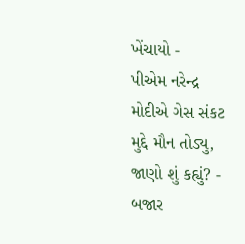ખેંચાયો -
પીએમ નરેન્દ્ર મોદીએ ગેસ સંકટ મુદ્દે મૌન તોડ્યુ, જાણો શું કહ્યું? -
બજાર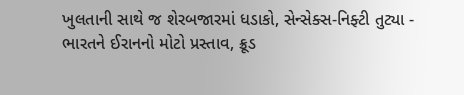ખુલતાની સાથે જ શેરબજારમાં ધડાકો, સેન્સેક્સ-નિફ્ટી તુટ્યા -
ભારતને ઈરાનનો મોટો પ્રસ્તાવ, ક્રૂડ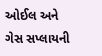ઓઈલ અને ગેસ સપ્લાયની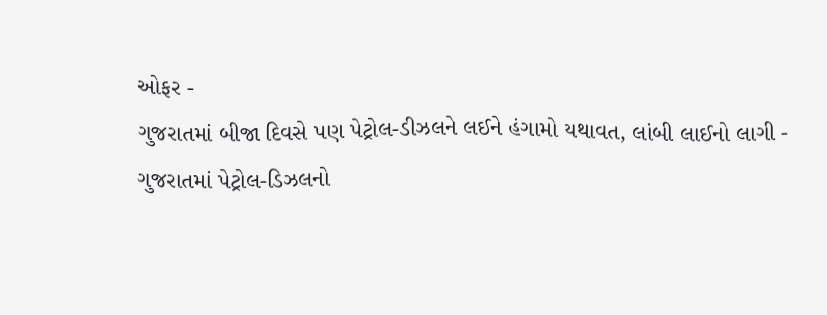ઓફર -
ગુજરાતમાં બીજા દિવસે પણ પેટ્રોલ-ડીઝલને લઈને હંગામો યથાવત, લાંબી લાઈનો લાગી -
ગુજરાતમાં પેટ્રોલ-ડિઝલનો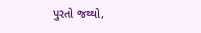પુરતો જથ્થો,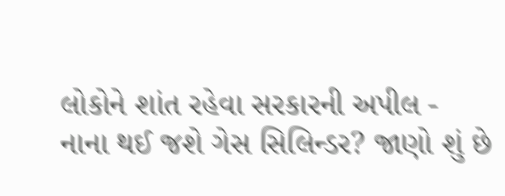લોકોને શાંત રહેવા સરકારની અપીલ -
નાના થઈ જશે ગેસ સિલિન્ડર? જાણો શું છે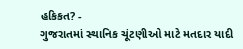હકિકત? -
ગુજરાતમાં સ્થાનિક ચૂંટણીઓ માટે મતદાર યાદી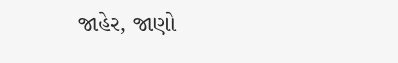જાહેર, જાણો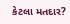કેટલા મતદાર?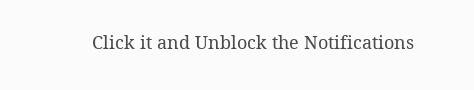Click it and Unblock the Notifications